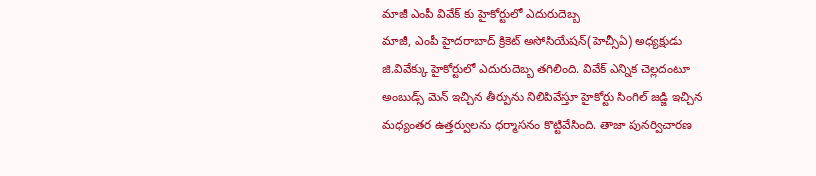మాజీ ఎంపీ వివేక్ కు హైకోర్టులో ఎదురుదెబ్బ
మాజీ, ఎంపీ హైదరాబాద్ క్రికెట్ అసోసియేషన్(హెచ్సీఏ) అధ్యక్షుడు జి.వివేక్కు హైకోర్టులో ఎదురుదెబ్బ తగిలింది. వివేక్ ఎన్నిక చెల్లదంటూ అంబుడ్స్ మెన్ ఇచ్చిన తీర్పును నిలిపివేస్తూ హైకోర్టు సింగిల్ జడ్జి ఇచ్చిన మధ్యంతర ఉత్తర్వులను ధర్మాసనం కొట్టివేసింది. తాజా పునర్విచారణ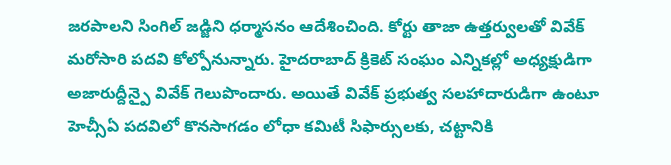జరపాలని సింగిల్ జడ్జిని ధర్మాసనం ఆదేశించింది. కోర్టు తాజా ఉత్తర్వులతో వివేక్ మరోసారి పదవి కోల్పోనున్నారు. హైదరాబాద్ క్రికెట్ సంఘం ఎన్నికల్లో అధ్యక్షుడిగా అజారుద్దీన్పై వివేక్ గెలుపొందారు. అయితే వివేక్ ప్రభుత్వ సలహాదారుడిగా ఉంటూ హెచ్సీఏ పదవిలో కొనసాగడం లోధా కమిటీ సిఫార్సులకు, చట్టానికి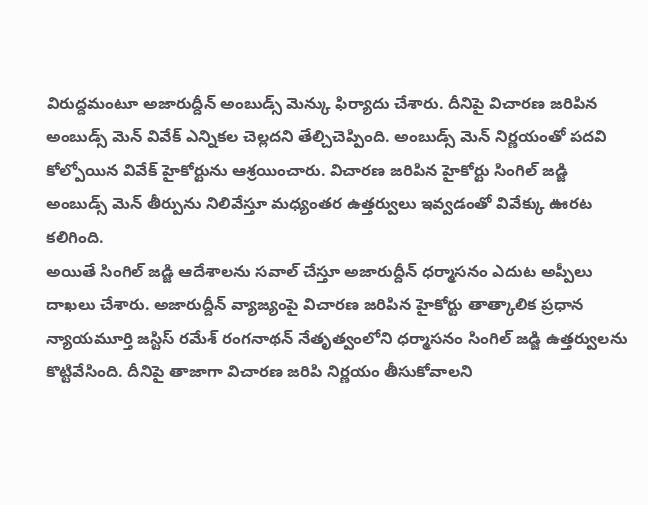విరుద్దమంటూ అజారుద్దీన్ అంబుడ్స్ మెన్కు ఫిర్యాదు చేశారు. దీనిపై విచారణ జరిపిన అంబుడ్స్ మెన్ వివేక్ ఎన్నికల చెల్లదని తేల్చిచెప్పింది. అంబుడ్స్ మెన్ నిర్ణయంతో పదవి కోల్పోయిన వివేక్ హైకోర్టును ఆశ్రయించారు. విచారణ జరిపిన హైకోర్టు సింగిల్ జడ్జి అంబుడ్స్ మెన్ తీర్పును నిలివేస్తూ మధ్యంతర ఉత్తర్వులు ఇవ్వడంతో వివేక్కు ఊరట కలిగింది.
అయితే సింగిల్ జడ్జి ఆదేశాలను సవాల్ చేస్తూ అజారుద్దీన్ ధర్మాసనం ఎదుట అప్పీలు దాఖలు చేశారు. అజారుద్దీన్ వ్యాజ్యంపై విచారణ జరిపిన హైకోర్టు తాత్కాలిక ప్రధాన న్యాయమూర్తి జస్టిస్ రమేశ్ రంగనాథన్ నేతృత్వంలోని ధర్మాసనం సింగిల్ జడ్జి ఉత్తర్వులను కొట్టివేసింది. దీనిపై తాజాగా విచారణ జరిపి నిర్ణయం తీసుకోవాలని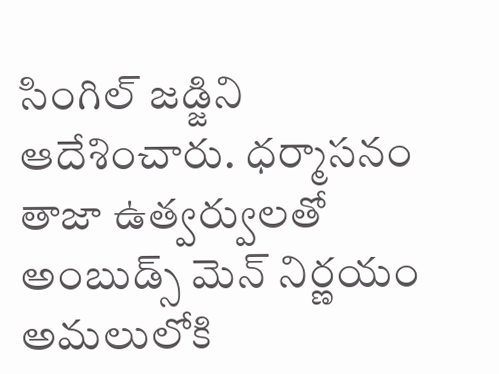సింగిల్ జడ్జిని ఆదేశించారు. ధర్మాసనం తాజా ఉత్వర్వులతో అంబుడ్స్ మెన్ నిర్ణయం అమలులోకి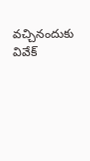వచ్చినందుకు వివేక్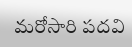మరోసారి పదవి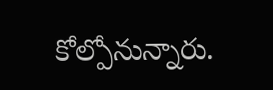కోల్పోనున్నారు.